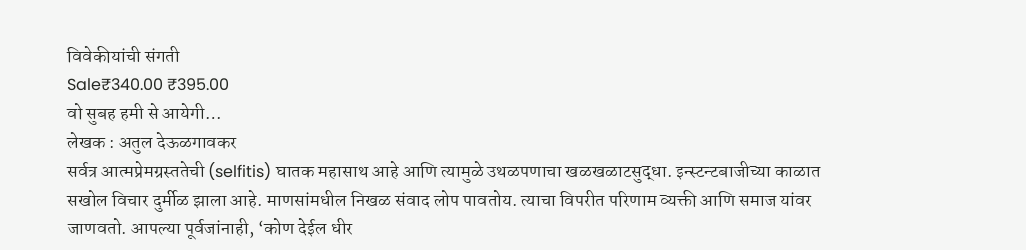विवेकीयांची संगती
Sale₹340.00 ₹395.00
वो सुबह हमी से आयेगी…
लेखक : अतुल देऊळगावकर
सर्वत्र आत्मप्रेमग्रस्ततेची (selfitis) घातक महासाथ आहे आणि त्यामुळे उथळपणाचा खळखळाटसुद्धा. इन्स्टन्टबाजीच्या काळात सखोल विचार दुर्मीळ झाला आहे. माणसांमधील निखळ संवाद लोप पावतोय. त्याचा विपरीत परिणाम व्यक्ती आणि समाज यांवर जाणवतो. आपल्या पूर्वजांनाही, ‘कोण देईल धीर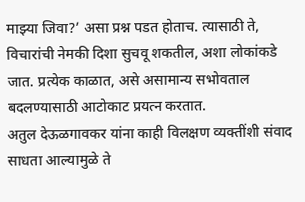माझ्या जिवा?’ असा प्रश्न पडत होताच. त्यासाठी ते, विचारांची नेमकी दिशा सुचवू शकतील, अशा लोकांकडे जात. प्रत्येक काळात, असे असामान्य सभोवताल बदलण्यासाठी आटोकाट प्रयत्न करतात.
अतुल देऊळगावकर यांना काही विलक्षण व्यक्तींशी संवाद साधता आल्यामुळे ते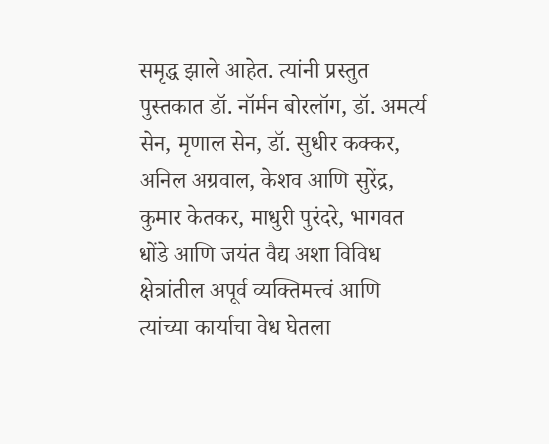समृद्ध झाले आहेत. त्यांनी प्रस्तुत पुस्तकात डॉ. नॉर्मन बोरलॉग, डॉ. अमर्त्य सेन, मृणाल सेन, डॉ. सुधीर कक्कर, अनिल अग्रवाल, केशव आणि सुरेंद्र, कुमार केतकर, माधुरी पुरंदरे, भागवत धोंडे आणि जयंत वैद्य अशा विविध क्षेत्रांतील अपूर्व व्यक्तिमत्त्वं आणि त्यांच्या कार्याचा वेध घेतला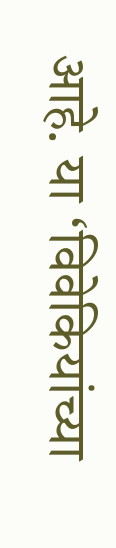आहे. या ‘विवेकियांच्या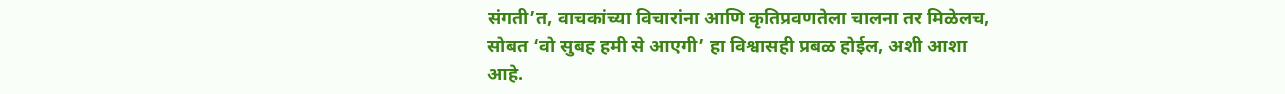संगती’त, वाचकांच्या विचारांना आणि कृतिप्रवणतेला चालना तर मिळेलच, सोबत ‘वो सुबह हमी से आएगी’ हा विश्वासही प्रबळ होईल, अशी आशा आहे.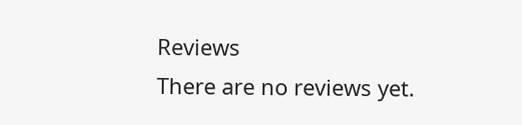Reviews
There are no reviews yet.